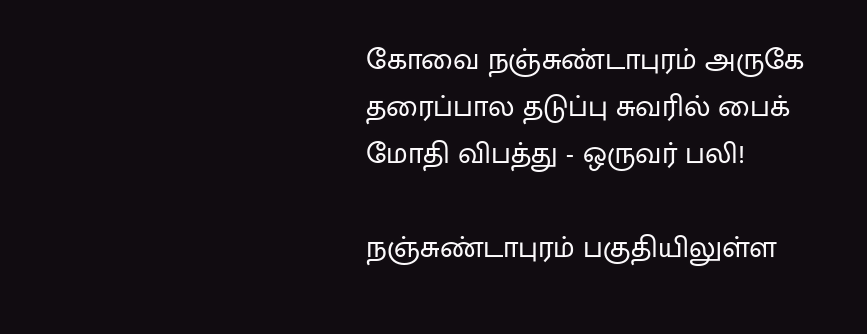கோவை நஞ்சுண்டாபுரம் அருகே தரைப்பால தடுப்பு சுவரில் பைக் மோதி விபத்து - ஒருவர் பலி!

நஞ்சுண்டாபுரம் பகுதியிலுள்ள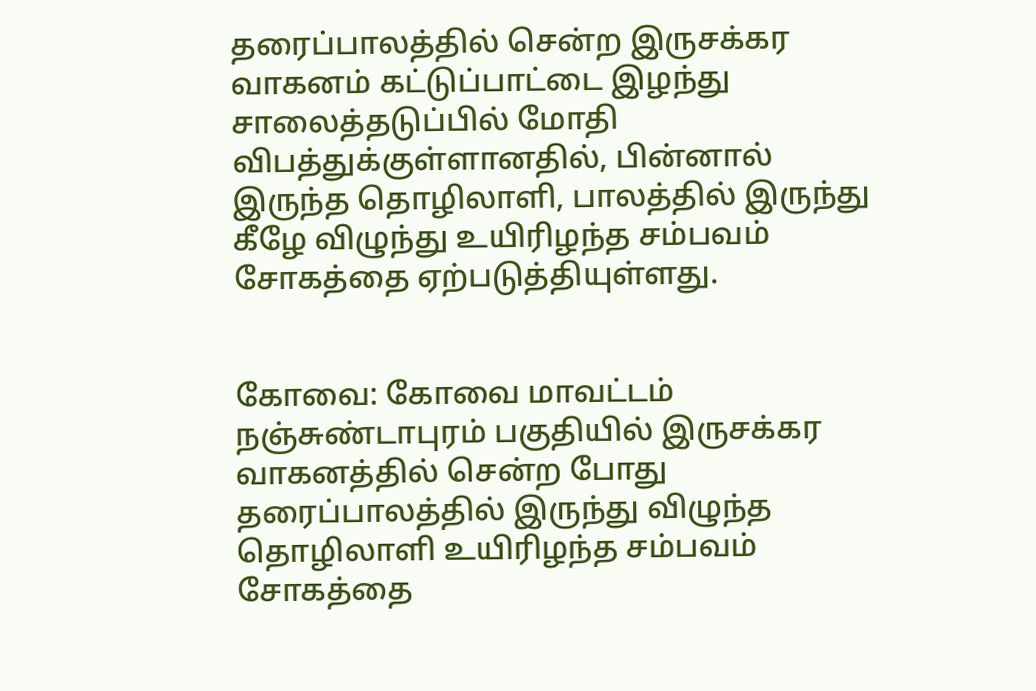தரைப்பாலத்தில் சென்ற இருசக்கர வாகனம் கட்டுப்பாட்டை இழந்து சாலைத்தடுப்பில் மோதி விபத்துக்குள்ளானதில், பின்னால் இருந்த தொழிலாளி, பாலத்தில் இருந்து கீழே விழுந்து உயிரிழந்த சம்பவம் சோகத்தை ஏற்படுத்தியுள்ளது.


கோவை: கோவை மாவட்டம் நஞ்சுண்டாபுரம் பகுதியில் இருசக்கர வாகனத்தில் சென்ற போது தரைப்பாலத்தில் இருந்து விழுந்த தொழிலாளி உயிரிழந்த சம்பவம் சோகத்தை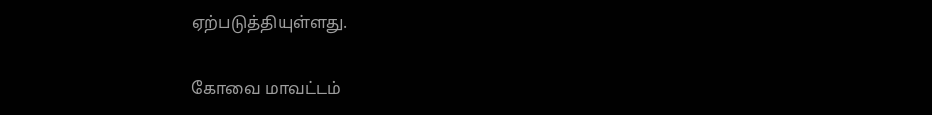ஏற்படுத்தியுள்ளது.

கோவை மாவட்டம்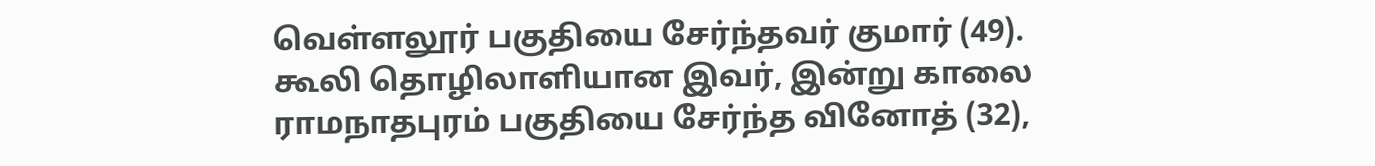வெள்ளலூர் பகுதியை சேர்ந்தவர் குமார் (49). கூலி தொழிலாளியான இவர், இன்று காலை ராமநாதபுரம் பகுதியை சேர்ந்த வினோத் (32),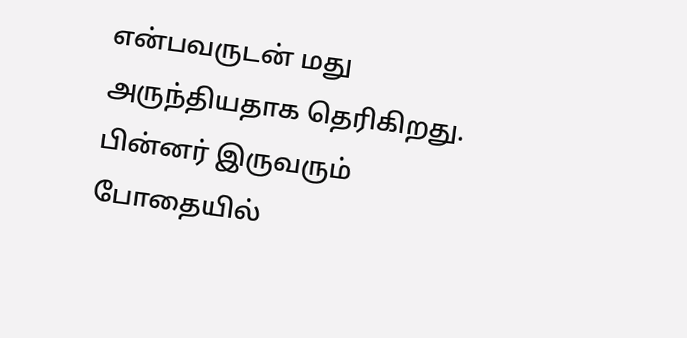என்பவருடன் மது அருந்தியதாக தெரிகிறது. பின்னர் இருவரும் போதையில்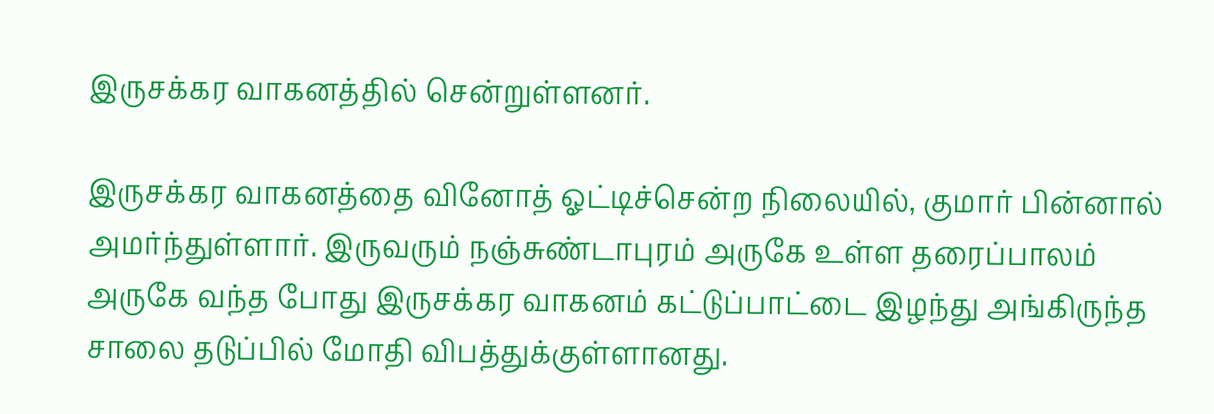இருசக்கர வாகனத்தில் சென்றுள்ளனர்.

இருசக்கர வாகனத்தை வினோத் ஓட்டிச்சென்ற நிலையில், குமார் பின்னால் அமர்ந்துள்ளார். இருவரும் நஞ்சுண்டாபுரம் அருகே உள்ள தரைப்பாலம் அருகே வந்த போது இருசக்கர வாகனம் கட்டுப்பாட்டை இழந்து அங்கிருந்த சாலை தடுப்பில் மோதி விபத்துக்குள்ளானது.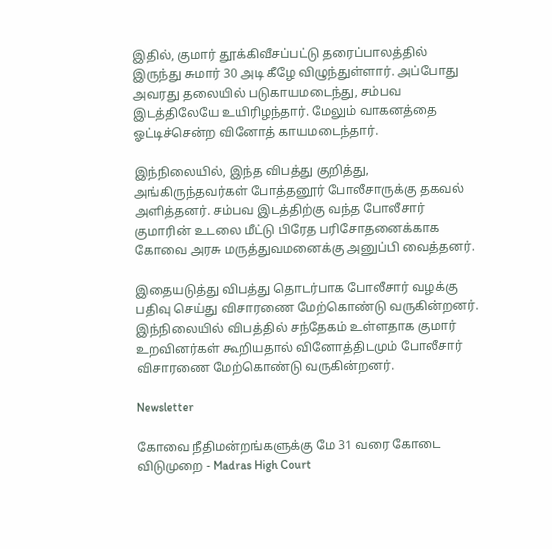இதில், குமார் தூக்கிவீசப்பட்டு தரைப்பாலத்தில் இருந்து சுமார் 30 அடி கீழே விழுந்துள்ளார். அப்போது அவரது தலையில் படுகாயமடைந்து, சம்பவ இடத்திலேயே உயிரிழந்தார். மேலும் வாகனத்தை ஓட்டிச்சென்ற வினோத் காயமடைந்தார்.

இந்நிலையில், இந்த விபத்து குறித்து, அங்கிருந்தவர்கள் போத்தனூர் போலீசாருக்கு தகவல் அளித்தனர். சம்பவ இடத்திற்கு வந்த போலீசார் குமாரின் உடலை மீட்டு பிரேத பரிசோதனைக்காக கோவை அரசு மருத்துவமனைக்கு அனுப்பி வைத்தனர்.

இதையடுத்து விபத்து தொடர்பாக போலீசார் வழக்கு பதிவு செய்து விசாரணை மேற்கொண்டு வருகின்றனர். இந்நிலையில் விபத்தில் சந்தேகம் உள்ளதாக குமார் உறவினர்கள் கூறியதால் வினோத்திடமும் போலீசார் விசாரணை மேற்கொண்டு வருகின்றனர்.

Newsletter

கோவை நீதிமன்றங்களுக்கு மே 31 வரை கோடை விடுமுறை - Madras High Court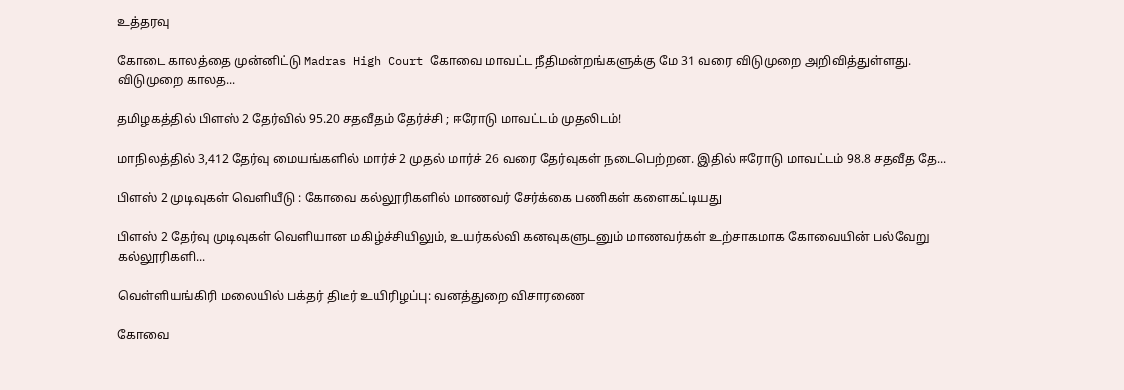உத்தரவு

கோடை காலத்தை முன்னிட்டு Madras High Court கோவை மாவட்ட நீதிமன்றங்களுக்கு மே 31 வரை விடுமுறை அறிவித்துள்ளது. விடுமுறை காலத...

தமிழகத்தில் பிளஸ் 2 தேர்வில் 95.20 சதவீதம் தேர்ச்சி ; ஈரோடு மாவட்டம் முதலிடம்!

மாநிலத்தில் 3,412 தேர்வு மையங்களில் மார்ச் 2 முதல் மார்ச் 26 வரை தேர்வுகள் நடைபெற்றன. இதில் ஈரோடு மாவட்டம் 98.8 சதவீத தே...

பிளஸ் 2 முடிவுகள் வெளியீடு : கோவை கல்லூரிகளில் மாணவர் சேர்க்கை பணிகள் களைகட்டியது

பிளஸ் 2 தேர்வு முடிவுகள் வெளியான மகிழ்ச்சியிலும், உயர்கல்வி கனவுகளுடனும் மாணவர்கள் உற்சாகமாக கோவையின் பல்வேறு கல்லூரிகளி...

வெள்ளியங்கிரி மலையில் பக்தர் திடீர் உயிரிழப்பு: வனத்துறை விசாரணை

கோவை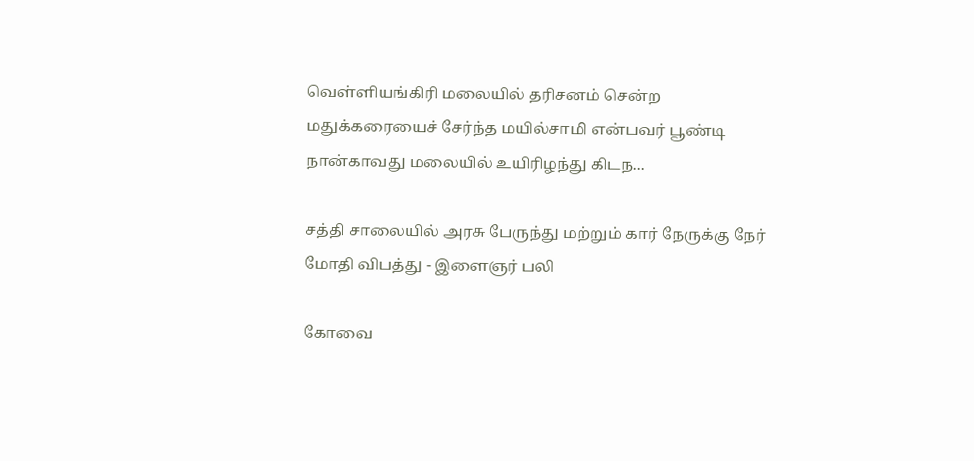வெள்ளியங்கிரி மலையில் தரிசனம் சென்ற மதுக்கரையைச் சேர்ந்த மயில்சாமி என்பவர் பூண்டி நான்காவது மலையில் உயிரிழந்து கிடந...

சத்தி சாலையில் அரசு பேருந்து மற்றும் கார் நேருக்கு நேர் மோதி விபத்து - இளைஞர் பலி

கோவை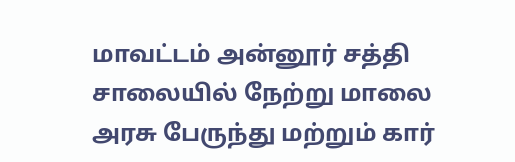மாவட்டம் அன்னூர் சத்தி சாலையில் நேற்று மாலை அரசு பேருந்து மற்றும் கார்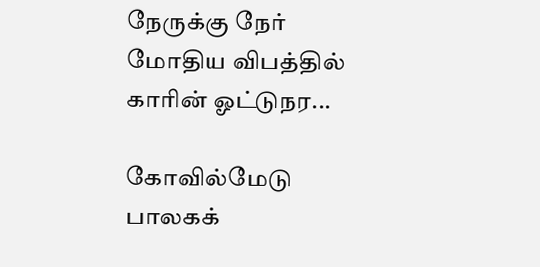நேருக்கு நேர் மோதிய விபத்தில் காரின் ஓட்டுநர...

கோவில்மேடு பாலகக்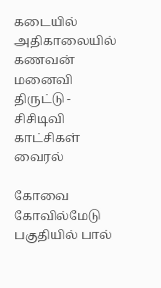கடையில் அதிகாலையில் கணவன் மனைவி திருட்டு - சிசிடிவி காட்சிகள் வைரல்

கோவை கோவில்மேடு பகுதியில் பால்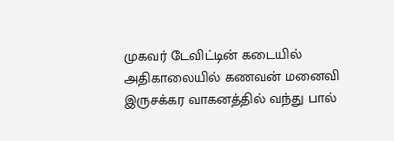முகவர் டேவிட்டின் கடையில் அதிகாலையில் கணவன் மனைவி இருசக்கர வாகனத்தில் வந்து பால்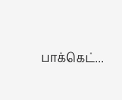பாக்கெட்...